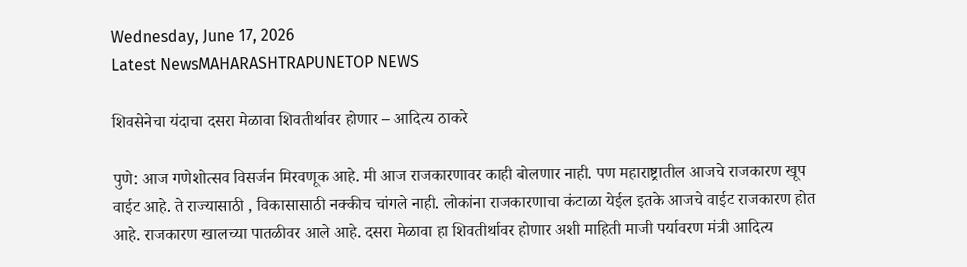Wednesday, June 17, 2026
Latest NewsMAHARASHTRAPUNETOP NEWS

शिवसेनेचा यंदाचा दसरा मेळावा शिवतीर्थावर होणार – आदित्य ठाकरे

पुणे: आज गणेशोत्सव विसर्जन मिरवणूक आहे. मी आज राजकारणावर काही बोलणार नाही. पण महाराष्ट्रातील आजचे राजकारण खूप वाईट आहे. ते राज्यासाठी , विकासासाठी नक्कीच चांगले नाही. लोकांना राजकारणाचा कंटाळा येईल इतके आजचे वाईट राजकारण होत आहे. राजकारण खालच्या पातळीवर आले आहे. दसरा मेळावा हा शिवतीर्थावर होणार अशी माहिती माजी पर्यावरण मंत्री आदित्य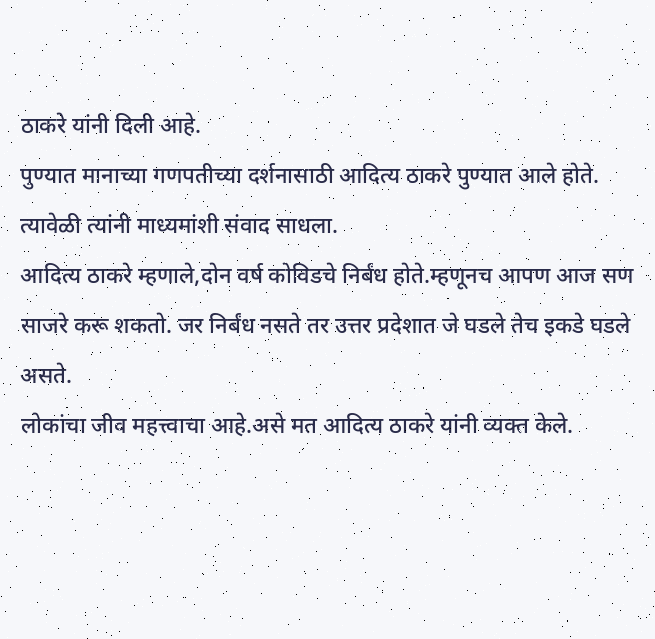ठाकरे यांनी दिली आहे.
पुण्यात मानाच्या गणपतीच्या दर्शनासाठी आदित्य ठाकरे पुण्यात आले होते. त्यावेळी त्यांनी माध्यमांशी संवाद साधला.
आदित्य ठाकरे म्हणाले,दोन वर्ष कोविडचे निर्बंध होते.म्हणूनच आपण आज सण साजरे करू शकतो. जर निर्बंध नसते तर उत्तर प्रदेशात जे घडले तेच इकडे घडले असते.
लोकांचा जीव महत्त्वाचा आहे.असे मत आदित्य ठाकरे यांनी व्यक्त केले.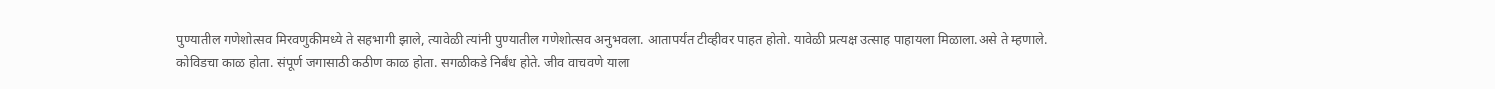पुण्यातील गणेशोत्सव मिरवणुकीमध्ये ते सहभागी झाले, त्यावेळी त्यांनी पुण्यातील गणेशोत्सव अनुभवला. आतापर्यंत टीव्हीवर पाहत होतो. यावेळी प्रत्यक्ष उत्साह पाहायला मिळाला.असे ते म्हणाले.
कोविडचा काळ होता. संपूर्ण जगासाठी कठीण काळ होता. सगळीकडे निर्बंध होते. जीव वाचवणे याला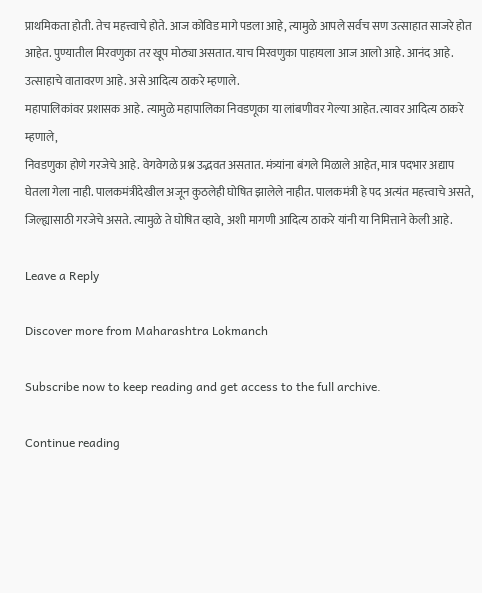प्राथमिकता होती. तेच महत्त्वाचे होते. आज कोविड मागे पडला आहे, त्यामुळे आपले सर्वच सण उत्साहात साजरे होत आहेत. पुण्यातील मिरवणुका तर खूप मोठ्या असतात. याच मिरवणुका पाहायला आज आलो आहे. आनंद आहे. उत्साहाचे वातावरण आहे. असे आदित्य ठाकरे म्हणाले.
महापालिकांवर प्रशासक आहे. त्यामुळे महापालिका निवडणूका या लांबणीवर गेल्या आहेत. त्यावर आदित्य ठाकरे म्हणाले,
निवडणुका होणे गरजेचे आहे. वेगवेगळे प्रश्न उद्भवत असतात. मंत्र्यांना बंगले मिळाले आहेत, मात्र पदभार अद्याप घेतला गेला नाही. पालकमंत्रीदेखील अजून कुठलेही घोषित झालेले नाहीत. पालकमंत्री हे पद अत्यंत महत्त्वाचे असते, जिल्ह्यासाठी गरजेचे असते. त्यामुळे ते घोषित व्हावे, अशी मागणी आदित्य ठाकरे यांनी या निमित्ताने केली आहे.

Leave a Reply

Discover more from Maharashtra Lokmanch

Subscribe now to keep reading and get access to the full archive.

Continue reading